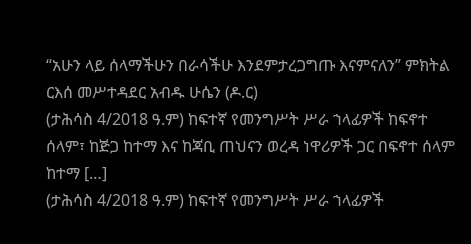“አሁን ላይ ሰላማችሁን በራሳችሁ እንደምታረጋግጡ እናምናለን” ምክትል ርእሰ መሥተዳደር አብዱ ሁሴን (ዶ.ር)
(ታሕሳስ 4/2018 ዓ.ም) ከፍተኛ የመንግሥት ሥራ ኀላፊዎች ከፍኖተ ሰላም፣ ከጅጋ ከተማ እና ከጃቢ ጠህናን ወረዳ ነዋሪዎች ጋር በፍኖተ ሰላም ከተማ […]
(ታሕሳስ 4/2018 ዓ.ም) ከፍተኛ የመንግሥት ሥራ ኀላፊዎች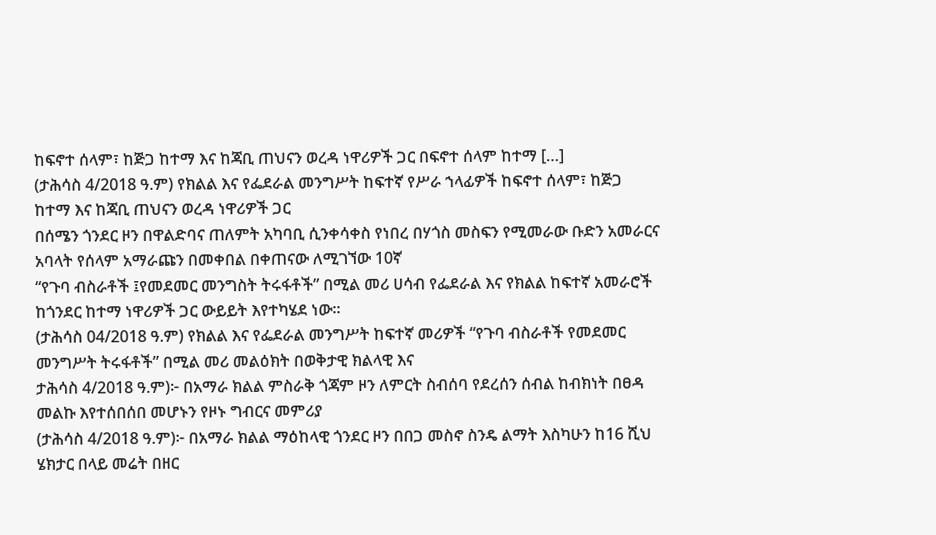ከፍኖተ ሰላም፣ ከጅጋ ከተማ እና ከጃቢ ጠህናን ወረዳ ነዋሪዎች ጋር በፍኖተ ሰላም ከተማ […]
(ታሕሳስ 4/2018 ዓ.ም) የክልል እና የፌደራል መንግሥት ከፍተኛ የሥራ ኀላፊዎች ከፍኖተ ሰላም፣ ከጅጋ ከተማ እና ከጃቢ ጠህናን ወረዳ ነዋሪዎች ጋር
በሰሜን ጎንደር ዞን በዋልድባና ጠለምት አካባቢ ሲንቀሳቀስ የነበረ በሃጎስ መስፍን የሚመራው ቡድን አመራርና አባላት የሰላም አማራጩን በመቀበል በቀጠናው ለሚገኘው 10ኛ
“የጉባ ብስራቶች ፤የመደመር መንግስት ትሩፋቶች” በሚል መሪ ሀሳብ የፌደራል እና የክልል ከፍተኛ አመራሮች ከጎንደር ከተማ ነዋሪዎች ጋር ውይይት እየተካሄደ ነው።
(ታሕሳስ 04/2018 ዓ.ም) የክልል እና የፌደራል መንግሥት ከፍተኛ መሪዎች “የጉባ ብስራቶች የመደመር መንግሥት ትሩፋቶች” በሚል መሪ መልዕክት በወቅታዊ ክልላዊ እና
ታሕሳስ 4/2018 ዓ.ም)፦ በአማራ ክልል ምስራቅ ጎጃም ዞን ለምርት ስብሰባ የደረሰን ሰብል ከብክነት በፀዳ መልኩ እየተሰበሰበ መሆኑን የዞኑ ግብርና መምሪያ
(ታሕሳስ 4/2018 ዓ.ም)፦ በአማራ ክልል ማዕከላዊ ጎንደር ዞን በበጋ መስኖ ስንዴ ልማት እስካሁን ከ16 ሺህ ሄክታር በላይ መሬት በዘር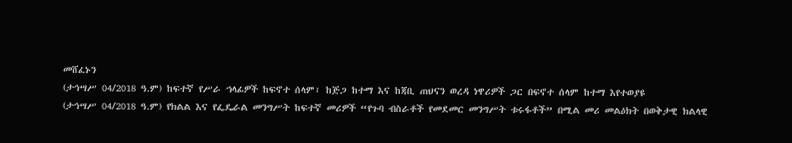መሸፈኑን
(ታኅሣሥ 04/2018 ዓ.ም) ከፍተኛ የሥራ ኀላፊዎች ከፍኖተ ሰላም፣ ከጅጋ ከተማ እና ከጃቢ ጠህናን ወረዳ ነዋሪዎች ጋር በፍኖተ ሰላም ከተማ እየተወያዩ
(ታኅሣሥ 04/2018 ዓ.ም) የክልል እና የፌዴራል መንግሥት ከፍተኛ መሪዎች “የጉባ ብስራቶች የመደመር መንግሥት ቱሩፋቶች” በሚል መሪ መልዕክት በወቅታዊ ክልላዊ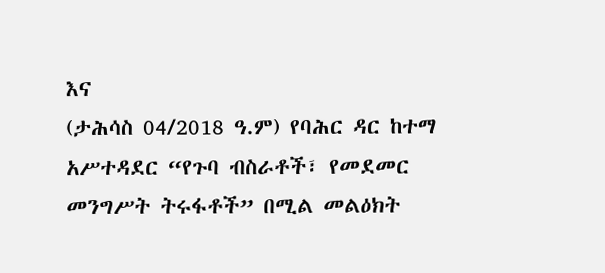እና
(ታሕሳስ 04/2018 ዓ.ም) የባሕር ዳር ከተማ አሥተዳደር “የጉባ ብስራቶች፣ የመደመር መንግሥት ትሩፋቶች” በሚል መልዕክት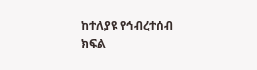ከተለያዩ የኅብረተሰብ ክፍል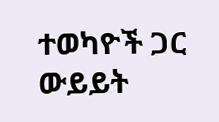ተወካዮች ጋር ውይይት